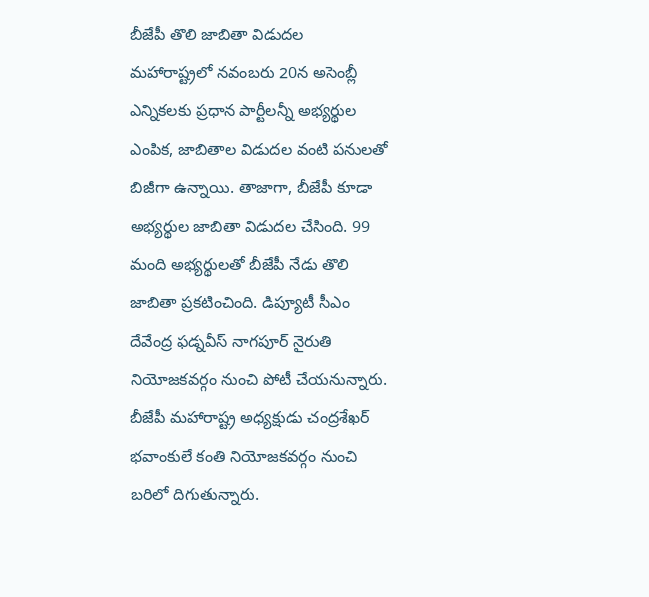బీజేపీ తొలి జాబితా విడుదల
మహారాష్ట్రలో నవంబరు 20న అసెంబ్లీ ఎన్నికలకు ప్రధాన పార్టీలన్నీ అభ్యర్థుల ఎంపిక, జాబితాల విడుదల వంటి పనులతో బిజీగా ఉన్నాయి. తాజాగా, బీజేపీ కూడా అభ్యర్థుల జాబితా విడుదల చేసింది. 99 మంది అభ్యర్థులతో బీజేపీ నేడు తొలి జాబితా ప్రకటించింది. డిప్యూటీ సీఎం దేవేంద్ర ఫడ్నవీస్ నాగపూర్ నైరుతి నియోజకవర్గం నుంచి పోటీ చేయనున్నారు. బీజేపీ మహారాష్ట్ర అధ్యక్షుడు చంద్రశేఖర్ భవాంకులే కంతి నియోజకవర్గం నుంచి బరిలో దిగుతున్నారు.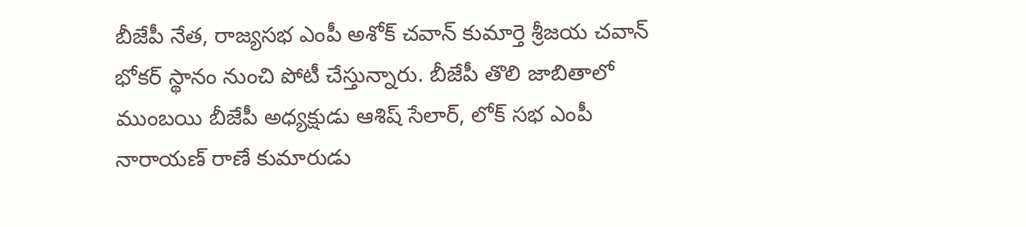బీజేపీ నేత, రాజ్యసభ ఎంపీ అశోక్ చవాన్ కుమార్తె శ్రీజయ చవాన్ భోకర్ స్థానం నుంచి పోటీ చేస్తున్నారు. బీజేపీ తొలి జాబితాలో ముంబయి బీజేపీ అధ్యక్షుడు ఆశిష్ సేలార్, లోక్ సభ ఎంపీ నారాయణ్ రాణే కుమారుడు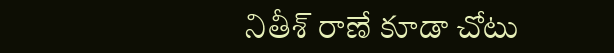నితీశ్ రాణే కూడా చోటు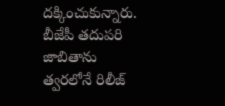దక్కించుకున్నారు. బీజేపీ తదుపరి జాబితాను త్వరలోనే రిలీజ్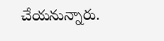చేయనున్నారు.